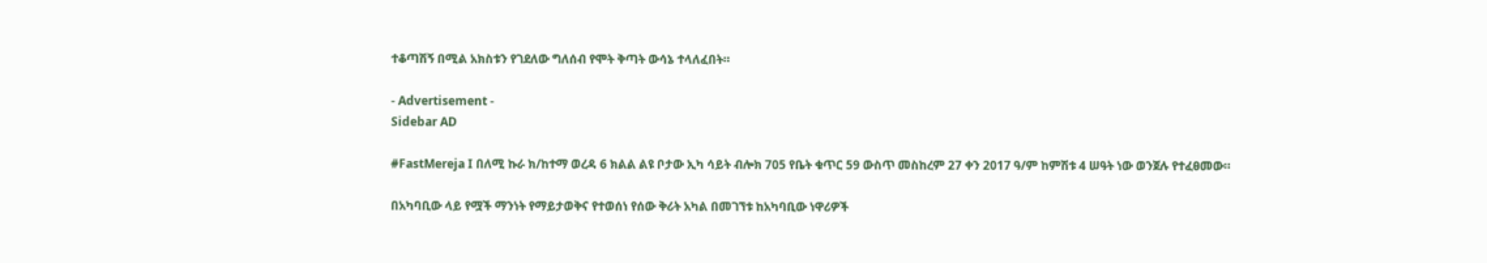ተቆጣሽኝ በሚል አክስቱን የገደለው ግለሰብ የሞት ቅጣት ውሳኔ ተላለፈበት።

- Advertisement -
Sidebar AD

#FastMereja I በለሚ ኩራ ክ/ከተማ ወረዳ 6 ክልል ልዩ ቦታው ኢካ ሳይት ብሎክ 705 የቤት ቁጥር 59 ውስጥ መስከረም 27 ቀን 2017 ዓ/ም ከምሽቱ 4 ሠዓት ነው ወንጀሉ የተፈፀመው።

በአካባቢው ላይ የሟች ማንነት የማይታወቅና የተወሰነ የሰው ቅሪት አካል በመገኘቱ ከአካባቢው ነዋሪዎች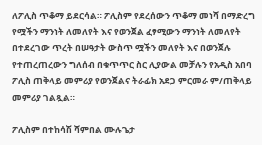ለፖሊስ ጥቆማ ይደርሳል። ፖሊስም የደረሰውን ጥቆማ መነሻ በማድረግ የሟችን ማንነት ለመለየት እና የወንጀል ፈፃሚውን ማንነት ለመለየት በተደረገው ጥረት በሠዓታት ውስጥ ሟችን መለየት እና በወንጀሉ የተጠረጠረውን ግለሰብ በቁጥጥር ስር ሊያውል መቻሉን የአዲስ አበባ ፖሊስ ጠቅላይ መምሪያ የወንጀልና ትራፊክ አደጋ ምርመራ ም/ጠቅላይ መምሪያ ገልጿል።

ፖሊስም በተከሳሽ ሻምበል ሙሉጌታ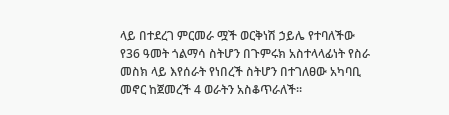ላይ በተደረገ ምርመራ ሟች ወርቅነሽ ኃይሌ የተባለችው የ36 ዓመት ጎልማሳ ስትሆን በጉምሩክ አስተላላፊነት የስራ መስክ ላይ እየሰራት የነበረች ስትሆን በተገለፀው አካባቢ መኖር ከጀመረች 4 ወራትን አስቆጥራለች።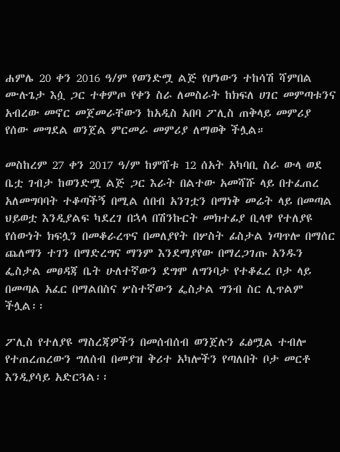ሐምሌ 20 ቀን 2016 ዓ/ም የወንድሟ ልጅ የሆነውን ተከሳሽ ሻምበል ሙሉጌታ እሷ ጋር ተቀምጦ የቀን ስራ ለመስራት ከክፍለ ሀገር መምጣቱንና አብረው መኖር መጀመራቸውን ከአዲስ አበባ ፖሊስ ጠቅላይ መምሪያ የሰው መግደል ወንጀል ምርመራ መምሪያ ለማወቅ ችሏል።

መስከረም 27 ቀን 2017 ዓ/ም ከምሸቱ 12 ሰአት አካባቢ ስራ ውላ ወደ ቤቷ ገብታ ከወንድሟ ልጅ ጋር እራት በልተው አመሻሹ ላይ በተፈጠረ አለመግባባት ተቆጣችኝ በሚል ሰበብ አንገቷን በማነቅ መሬት ላይ በመጣል ህይወቷ እንዲያልፍ ካደረገ በኋላ በሽንኩርት መክተፊያ ቢላዋ የተለያዩ የሰውነት ክፍሏን በመቆራረጥና በመለያየት በሦስት ፊስታል ነጣጥሎ በማሰር ጨለማን ተገን በማድረግና ማንም እንደማያየው በማረጋገጡ አንዱን ፌስታል መፀዳጃ ቤት ሁለተኛውን ደግሞ ለግንባታ የተቆፈረ ቦታ ላይ በመጣል አፈር በማልበስና ሦስተኛውን ፌስታል ግንብ ስር ሊጥልም ችሏል፡፡

ፖሊስ የተለያዩ ማስረጃዎችን በመሰብሰብ ወንጀሉን ፈፅሟል ተብሎ የተጠረጠረውን ግለሰብ በመያዝ ቅሪተ አካሎችን የጣለበት ቦታ መርቶ እንዲያሳይ አድርጓል፡፡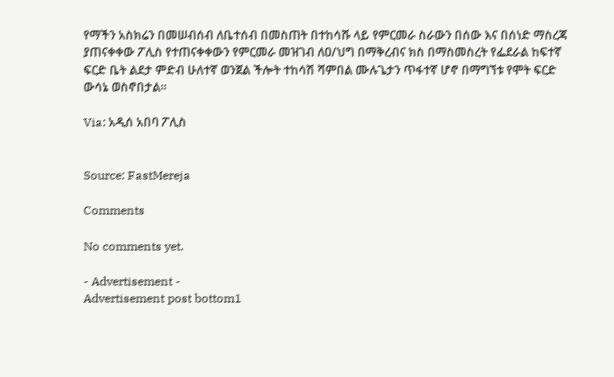የማችን አስክሬን በመሠብሰብ ለቤተሰብ በመስጠት በተከሳሹ ላይ የምርመራ ስራውን በሰው እና በሰነድ ማስረጃ ያጠናቀቀው ፖሊስ የተጠናቀቀውን የምርመራ መዝገብ ለዐ/ህግ በማቅረብና ክስ በማስመስረት የፌደራል ከፍተኛ ፍርድ ቤት ልደታ ምድብ ሁለተኛ ወንጀል ችሎት ተከሳሽ ሻምበል ሙሉጌታን ጥፋተኛ ሆኖ በማግኘቱ የሞት ፍርድ ውሳኔ ወስኖበታል፡፡

Via: አዲሰ አበባ ፖሊስ


Source: FastMereja

Comments

No comments yet.

- Advertisement -
Advertisement post bottom1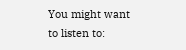You might want to listen to: